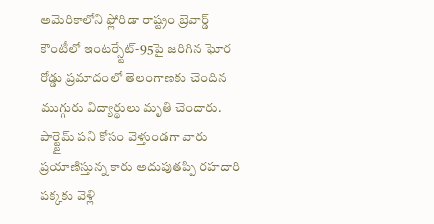అమెరికాలోని ఫ్లోరిడా రాష్ట్రం బ్రెవార్డ్ కౌంటీలో ఇంటర్స్టేట్-95పై జరిగిన ఘోర రోడ్డు ప్రమాదంలో తెలంగాణకు చెందిన ముగ్గురు విద్యార్థులు మృతి చెందారు. పార్ట్టైమ్ పని కోసం వెళ్తుండగా వారు ప్రయాణిస్తున్న కారు అదుపుతప్పి రహదారి పక్కకు వెళ్లి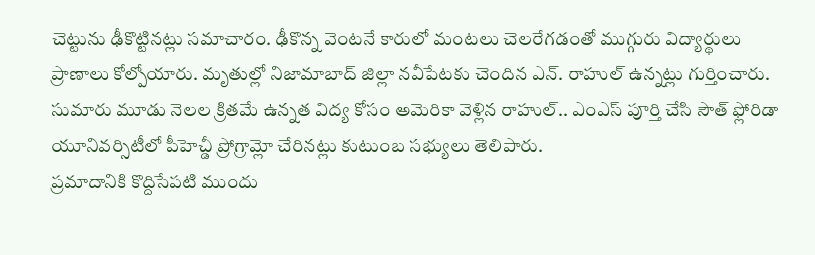చెట్టును ఢీకొట్టినట్లు సమాచారం. ఢీకొన్న వెంటనే కారులో మంటలు చెలరేగడంతో ముగ్గురు విద్యార్థులు ప్రాణాలు కోల్పోయారు. మృతుల్లో నిజామాబాద్ జిల్లా నవీపేటకు చెందిన ఎన్. రాహుల్ ఉన్నట్లు గుర్తించారు. సుమారు మూడు నెలల క్రితమే ఉన్నత విద్య కోసం అమెరికా వెళ్లిన రాహుల్.. ఎంఎస్ పూర్తి చేసి సౌత్ ఫ్లోరిడా యూనివర్సిటీలో పీహెచ్డీ ప్రోగ్రామ్లో చేరినట్లు కుటుంబ సభ్యులు తెలిపారు.
ప్రమాదానికి కొద్దిసేపటి ముందు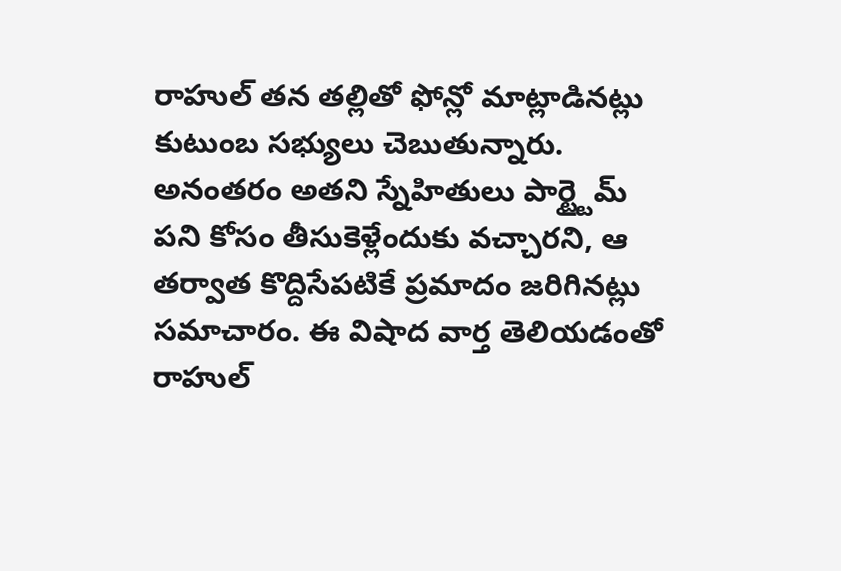రాహుల్ తన తల్లితో ఫోన్లో మాట్లాడినట్లు కుటుంబ సభ్యులు చెబుతున్నారు. అనంతరం అతని స్నేహితులు పార్ట్టైమ్ పని కోసం తీసుకెళ్లేందుకు వచ్చారని, ఆ తర్వాత కొద్దిసేపటికే ప్రమాదం జరిగినట్లు సమాచారం. ఈ విషాద వార్త తెలియడంతో రాహుల్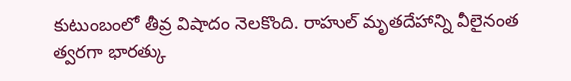కుటుంబంలో తీవ్ర విషాదం నెలకొంది. రాహుల్ మృతదేహాన్ని వీలైనంత త్వరగా భారత్కు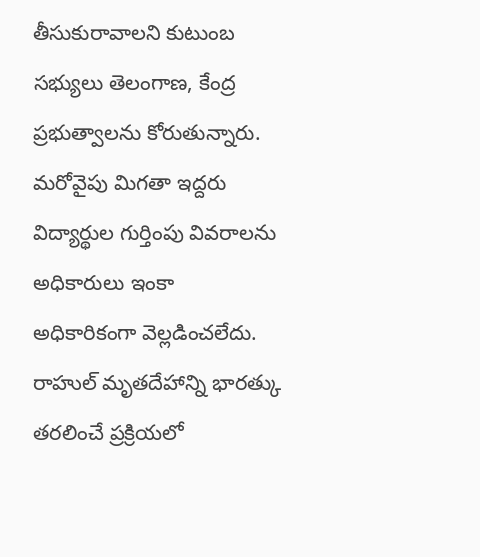తీసుకురావాలని కుటుంబ సభ్యులు తెలంగాణ, కేంద్ర ప్రభుత్వాలను కోరుతున్నారు. మరోవైపు మిగతా ఇద్దరు విద్యార్థుల గుర్తింపు వివరాలను అధికారులు ఇంకా అధికారికంగా వెల్లడించలేదు.
రాహుల్ మృతదేహాన్ని భారత్కు తరలించే ప్రక్రియలో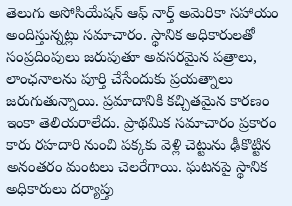తెలుగు అసోసియేషన్ ఆఫ్ నార్త్ అమెరికా సహాయం అందిస్తున్నట్లు సమాచారం. స్థానిక అధికారులతో సంప్రదింపులు జరుపుతూ అవసరమైన పత్రాలు, లాంఛనాలను పూర్తి చేసేందుకు ప్రయత్నాలు జరుగుతున్నాయి. ప్రమాదానికి కచ్చితమైన కారణం ఇంకా తెలియరాలేదు. ప్రాథమిక సమాచారం ప్రకారం కారు రహదారి నుంచి పక్కకు వెళ్లి చెట్టును ఢీకొట్టిన అనంతరం మంటలు చెలరేగాయి. ఘటనపై స్థానిక అధికారులు దర్యాప్తు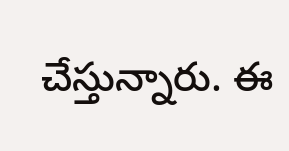చేస్తున్నారు. ఈ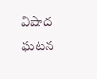విషాద ఘటన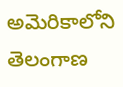అమెరికాలోని తెలంగాణ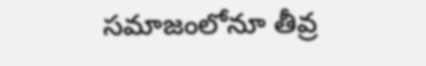సమాజంలోనూ తీవ్ర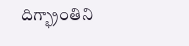దిగ్భ్రాంతిని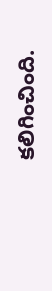కలిగించింది.